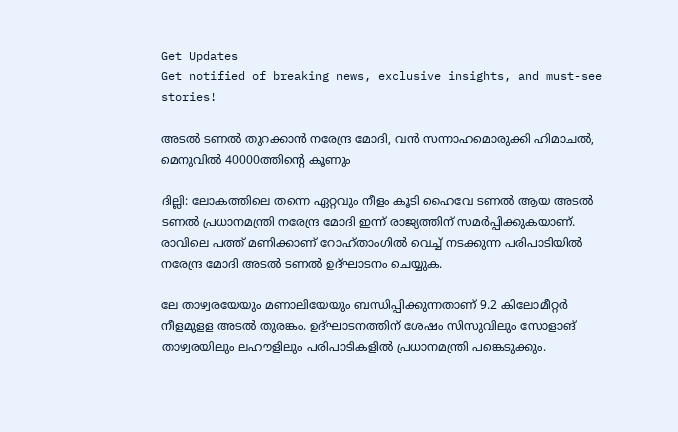Get Updates
Get notified of breaking news, exclusive insights, and must-see stories!

അടല്‍ ടണല്‍ തുറക്കാൻ നരേന്ദ്ര മോദി, വൻ സന്നാഹമൊരുക്കി ഹിമാചൽ, മെനുവിൽ 40000ത്തിന്റെ കൂണും

ദില്ലി: ലോകത്തിലെ തന്നെ ഏറ്റവും നീളം കൂടി ഹൈവേ ടണല്‍ ആയ അടല്‍ ടണല്‍ പ്രധാനമന്ത്രി നരേന്ദ്ര മോദി ഇന്ന് രാജ്യത്തിന് സമര്‍പ്പിക്കുകയാണ്. രാവിലെ പത്ത് മണിക്കാണ് റോഹ്താംഗില്‍ വെച്ച് നടക്കുന്ന പരിപാടിയില്‍ നരേന്ദ്ര മോദി അടല്‍ ടണല്‍ ഉദ്ഘാടനം ചെയ്യുക.

ലേ താഴ്വരയേയും മണാലിയേയും ബന്ധിപ്പിക്കുന്നതാണ് 9.2 കിലോമീറ്റര്‍ നീളമുളള അടല്‍ തുരങ്കം. ഉദ്ഘാടനത്തിന് ശേഷം സിസുവിലും സോളാങ് താഴ്വരയിലും ലഹൗളിലും പരിപാടികളില്‍ പ്രധാനമന്ത്രി പങ്കെടുക്കും.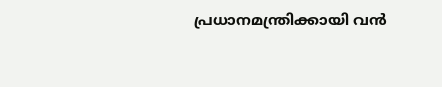പ്രധാനമന്ത്രിക്കായി വന്‍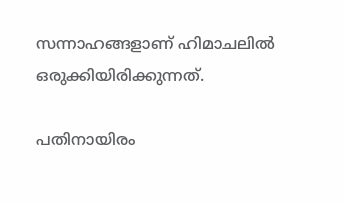സന്നാഹങ്ങളാണ് ഹിമാചലില്‍ ഒരുക്കിയിരിക്കുന്നത്.

പതിനായിരം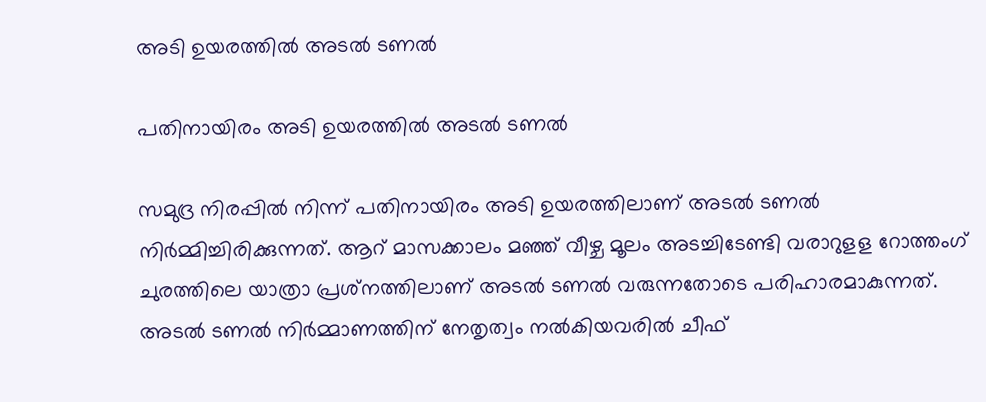അടി ഉയരത്തിൽ അടല്‍ ടണല്‍

പതിനായിരം അടി ഉയരത്തിൽ അടല്‍ ടണല്‍

സമുദ്ര നിരപ്പില്‍ നിന്ന് പതിനായിരം അടി ഉയരത്തിലാണ് അടല്‍ ടണല്‍ നിര്‍മ്മിച്ചിരിക്കുന്നത്. ആറ് മാസക്കാലം മഞ്ഞ് വീഴ്ച മൂലം അടച്ചിടേണ്ടി വരാറുളള റോത്തംഗ് ചുരത്തിലെ യാത്രാ പ്രശ്‌നത്തിലാണ് അടല്‍ ടണല്‍ വരുന്നതോടെ പരിഹാരമാകുന്നത്. അടല്‍ ടണല്‍ നിര്‍മ്മാണത്തിന് നേതൃത്വം നല്‍കിയവരില്‍ ചീഫ്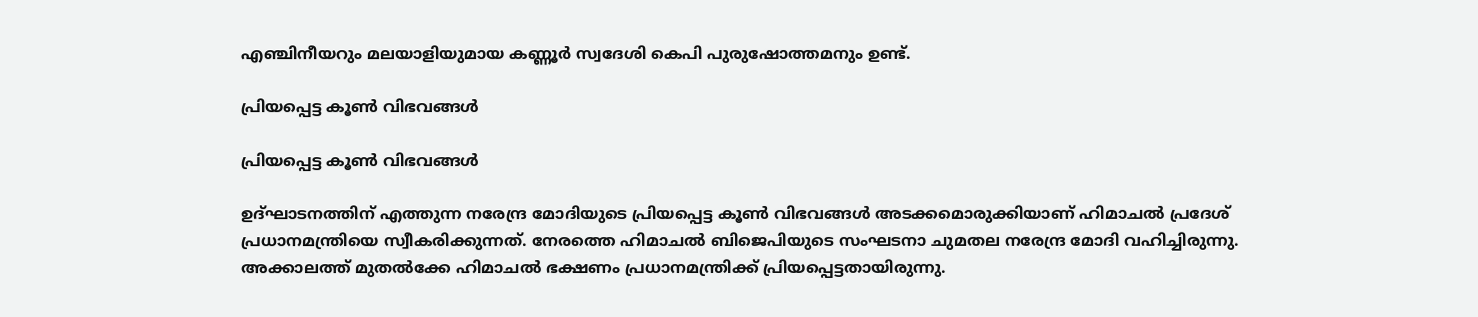എഞ്ചിനീയറും മലയാളിയുമായ കണ്ണൂര്‍ സ്വദേശി കെപി പുരുഷോത്തമനും ഉണ്ട്.

പ്രിയപ്പെട്ട കൂണ്‍ വിഭവങ്ങള്‍

പ്രിയപ്പെട്ട കൂണ്‍ വിഭവങ്ങള്‍

ഉദ്ഘാടനത്തിന് എത്തുന്ന നരേന്ദ്ര മോദിയുടെ പ്രിയപ്പെട്ട കൂണ്‍ വിഭവങ്ങള്‍ അടക്കമൊരുക്കിയാണ് ഹിമാചല്‍ പ്രദേശ് പ്രധാനമന്ത്രിയെ സ്വീകരിക്കുന്നത്. നേരത്തെ ഹിമാചല്‍ ബിജെപിയുടെ സംഘടനാ ചുമതല നരേന്ദ്ര മോദി വഹിച്ചിരുന്നു. അക്കാലത്ത് മുതല്‍ക്കേ ഹിമാചല്‍ ഭക്ഷണം പ്രധാനമന്ത്രിക്ക് പ്രിയപ്പെട്ടതായിരുന്നു.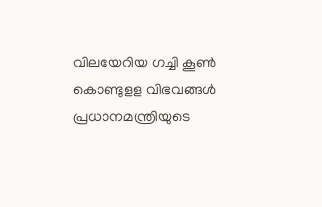വിലയേറിയ ഗച്ചി കൂണ്‍ കൊണ്ടുളള വിഭവങ്ങള്‍ പ്രധാനമന്ത്രിയുടെ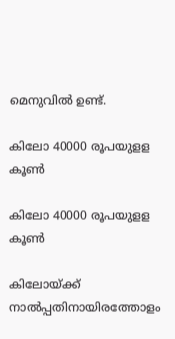മെനുവില്‍ ഉണ്ട്.

കിലോ 40000 രൂപയുളള കൂൺ

കിലോ 40000 രൂപയുളള കൂൺ

കിലോയ്ക്ക് നാല്‍പ്പതിനായിരത്തോളം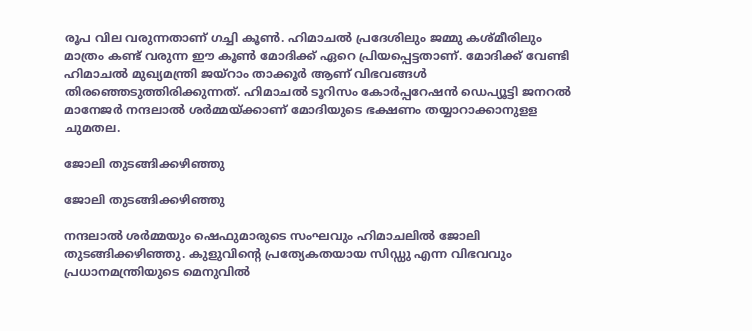രൂപ വില വരുന്നതാണ് ഗച്ചി കൂണ്‍. ഹിമാചല്‍ പ്രദേശിലും ജമ്മു കശ്മീരിലും മാത്രം കണ്ട് വരുന്ന ഈ കൂണ്‍ മോദിക്ക് ഏറെ പ്രിയപ്പെട്ടതാണ്. മോദിക്ക് വേണ്ടി ഹിമാചല്‍ മുഖ്യമന്ത്രി ജയ്‌റാം താക്കൂര്‍ ആണ് വിഭവങ്ങള്‍ തിരഞ്ഞെടുത്തിരിക്കുന്നത്. ഹിമാചല്‍ ടൂറിസം കോര്‍പ്പറേഷന്‍ ഡെപ്യൂട്ടി ജനറല്‍ മാനേജര്‍ നന്ദലാല്‍ ശര്‍മ്മയ്ക്കാണ് മോദിയുടെ ഭക്ഷണം തയ്യാറാക്കാനുളള ചുമതല.

ജോലി തുടങ്ങിക്കഴിഞ്ഞു

ജോലി തുടങ്ങിക്കഴിഞ്ഞു

നന്ദലാല്‍ ശര്‍മ്മയും ഷെഫുമാരുടെ സംഘവും ഹിമാചലില്‍ ജോലി തുടങ്ങിക്കഴിഞ്ഞു. കുളുവിന്റെ പ്രത്യേകതയായ സിഡ്ഡു എന്ന വിഭവവും പ്രധാനമന്ത്രിയുടെ മെനുവില്‍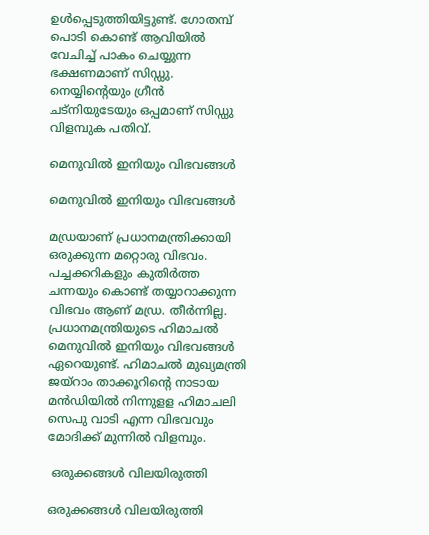ഉള്‍പ്പെടുത്തിയിട്ടുണ്ട്. ഗോതമ്പ് പൊടി കൊണ്ട് ആവിയില്‍ വേചിച്ച് പാകം ചെയ്യുന്ന ഭക്ഷണമാണ് സിഡ്ഡു. നെയ്യിന്റെയും ഗ്രീന്‍ ചട്‌നിയുടേയും ഒപ്പമാണ് സിഡ്ഡു വിളമ്പുക പതിവ്.

മെനുവില്‍ ഇനിയും വിഭവങ്ങള്‍

മെനുവില്‍ ഇനിയും വിഭവങ്ങള്‍

മഡ്രയാണ് പ്രധാനമന്ത്രിക്കായി ഒരുക്കുന്ന മറ്റൊരു വിഭവം. പച്ചക്കറികളും കുതിര്‍ത്ത ചന്നയും കൊണ്ട് തയ്യാറാക്കുന്ന വിഭവം ആണ് മഡ്ര. തീര്‍ന്നില്ല. പ്രധാനമന്ത്രിയുടെ ഹിമാചല്‍ മെനുവില്‍ ഇനിയും വിഭവങ്ങള്‍ ഏറെയുണ്ട്. ഹിമാചല്‍ മുഖ്യമന്ത്രി ജയ്‌റാം താക്കൂറിന്റെ നാടായ മന്‍ഡിയില്‍ നിന്നുളള ഹിമാചലി സെപു വാടി എന്ന വിഭവവും മോദിക്ക് മുന്നില്‍ വിളമ്പും.

 ഒരുക്കങ്ങള്‍ വിലയിരുത്തി

ഒരുക്കങ്ങള്‍ വിലയിരുത്തി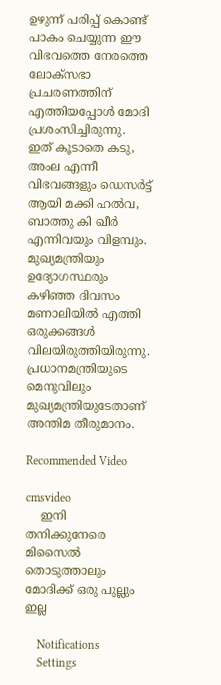ഉഴുന്ന് പരിപ്പ് കൊണ്ട് പാകം ചെയ്യുന്ന ഈ വിഭവത്തെ നേരത്തെ ലോക്‌സഭാ പ്രചരണത്തിന് എത്തിയപ്പോള്‍ മോദി പ്രശംസിച്ചിരുന്നു. ഇത് കൂടാതെ കടു, അംല എന്നീ വിഭവങ്ങളും ഡെസര്‍ട്ട് ആയി മക്കി ഹല്‍വ, ബാത്തു കി ഖീര്‍ എന്നിവയും വിളമ്പും. മുഖ്യമന്ത്രിയും ഉദ്യോഗസ്ഥരും കഴിഞ്ഞ ദിവസം മണാലിയില്‍ എത്തി ഒരുക്കങ്ങള്‍ വിലയിരുത്തിയിരുന്നു. പ്രധാനമന്ത്രിയുടെ മെനുവിലും മുഖ്യമന്ത്രിയുടേതാണ് അന്തിമ തീരുമാനം.

Recommended Video

cmsvideo
    ഇനി തനിക്കുനേരെ മിസൈൽ തൊടുത്താലും മോദിക്ക് ഒരു പുല്ലും ഇല്ല

    Notifications
    Settings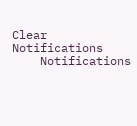Clear Notifications
    Notifications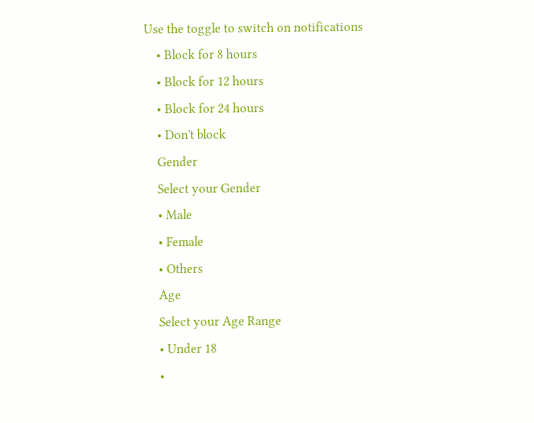Use the toggle to switch on notifications
    • Block for 8 hours
    • Block for 12 hours
    • Block for 24 hours
    • Don't block
    Gender
    Select your Gender
    • Male
    • Female
    • Others
    Age
    Select your Age Range
    • Under 18
    •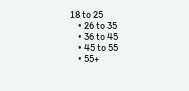18 to 25
    • 26 to 35
    • 36 to 45
    • 45 to 55
    • 55+